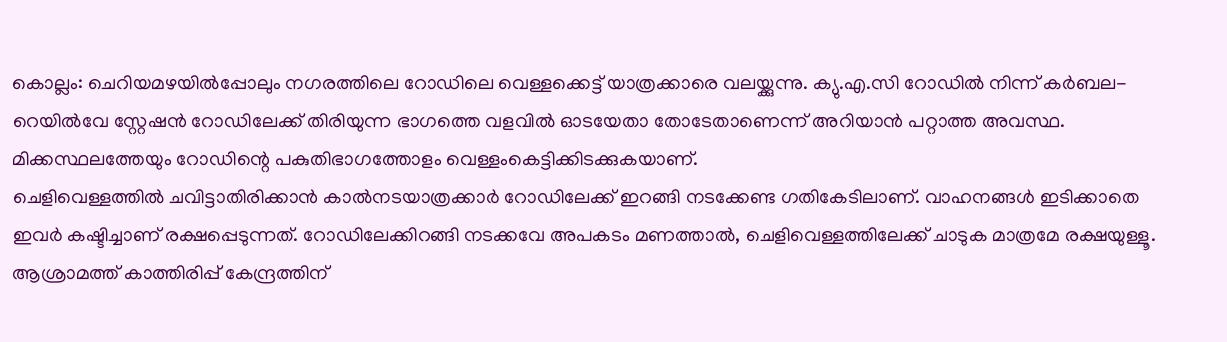കൊല്ലം: ചെറിയമഴയിൽപ്പോലും നഗരത്തിലെ റോഡിലെ വെള്ളക്കെട്ട് യാത്രക്കാരെ വലയ്ക്കുന്നു. ക്യു.എ.സി റോഡിൽ നിന്ന് കർബല-റെയിൽവേ സ്റ്റേഷൻ റോഡിലേക്ക് തിരിയുന്ന ഭാഗത്തെ വളവിൽ ഓടയേതാ തോടേതാണെന്ന് അറിയാൻ പറ്റാത്ത അവസ്ഥ. മിക്കസ്ഥലത്തേയും റോഡിന്റെ പകുതിഭാഗത്തോളം വെള്ളംകെട്ടിക്കിടക്കുകയാണ്.
ചെളിവെള്ളത്തിൽ ചവിട്ടാതിരിക്കാൻ കാൽനടയാത്രക്കാർ റോഡിലേക്ക് ഇറങ്ങി നടക്കേണ്ട ഗതികേടിലാണ്. വാഹനങ്ങൾ ഇടിക്കാതെ ഇവർ കഷ്ടിച്ചാണ് രക്ഷപ്പെടുന്നത്. റോഡിലേക്കിറങ്ങി നടക്കവേ അപകടം മണത്താൽ, ചെളിവെള്ളത്തിലേക്ക് ചാടുക മാത്രമേ രക്ഷയുള്ളൂ. ആശ്രാമത്ത് കാത്തിരിപ്പ് കേന്ദ്രത്തിന്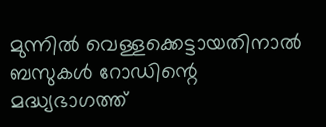മുന്നിൽ വെള്ളക്കെട്ടായതിനാൽ ബസുകൾ റോഡിന്റെ മദ്ധ്യഭാഗത്ത്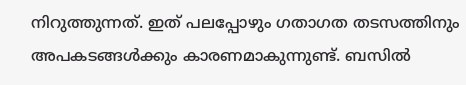നിറുത്തുന്നത്. ഇത് പലപ്പോഴും ഗതാഗത തടസത്തിനും അപകടങ്ങൾക്കും കാരണമാകുന്നുണ്ട്. ബസിൽ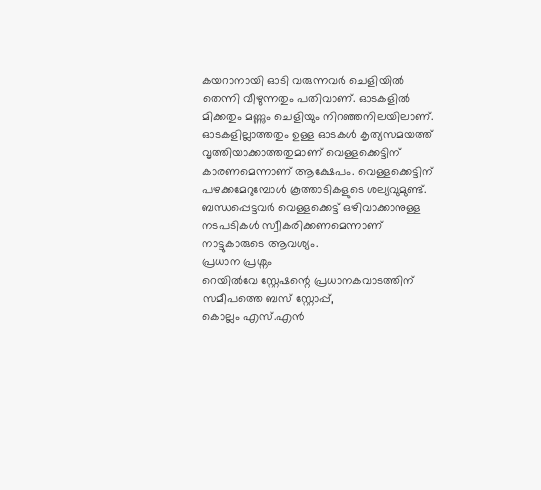കയറാനായി ഓടി വരുന്നവർ ചെളിയിൽ തെന്നി വീഴുന്നതും പതിവാണ്. ഓടകളിൽ മിക്കതും മണ്ണും ചെളിയും നിറഞ്ഞനിലയിലാണ്. ഓടകളില്ലാത്തതും ഉള്ള ഓടകൾ കൃത്യസമയത്ത് വൃത്തിയാക്കാത്തതുമാണ് വെള്ളക്കെട്ടിന് കാരണമെന്നാണ് ആക്ഷേപം. വെള്ളക്കെട്ടിന് പഴക്കമേറുമ്പോൾ കൂത്താടികളുടെ ശല്യവുമുണ്ട്. ബന്ധപ്പെട്ടവർ വെള്ളക്കെട്ട് ഒഴിവാക്കാനുള്ള നടപടികൾ സ്വീകരിക്കണമെന്നാണ് നാട്ടുകാരുടെ ആവശ്യം.
പ്രധാന പ്രശ്നം
റെയിൽവേ സ്റ്റേഷന്റെ പ്രധാനകവാടത്തിന് സമീപത്തെ ബസ് സ്റ്റോപ്പ്,
കൊല്ലം എസ്.എൻ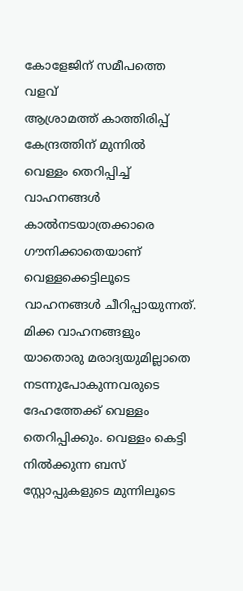കോളേജിന് സമീപത്തെ വളവ്
ആശ്രാമത്ത് കാത്തിരിപ്പ് കേന്ദ്രത്തിന് മുന്നിൽ
വെള്ളം തെറിപ്പിച്ച് വാഹനങ്ങൾ
കാൽനടയാത്രക്കാരെ ഗൗനിക്കാതെയാണ് വെള്ളക്കെട്ടിലൂടെ വാഹനങ്ങൾ ചീറിപ്പായുന്നത്. മിക്ക വാഹനങ്ങളും യാതൊരു മരാദ്യയുമില്ലാതെ നടന്നുപോകുന്നവരുടെ ദേഹത്തേക്ക് വെള്ളം തെറിപ്പിക്കും. വെള്ളം കെട്ടി നിൽക്കുന്ന ബസ് സ്റ്റോപ്പുകളുടെ മുന്നിലൂടെ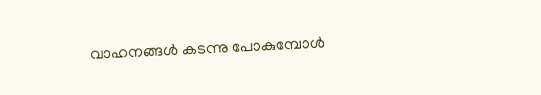വാഹനങ്ങൾ കടന്നു പോകുമ്പോൾ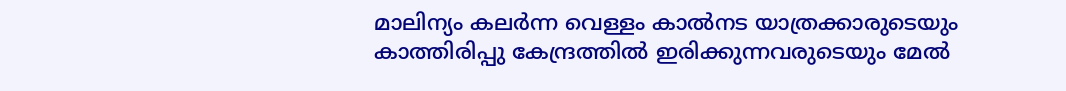മാലിന്യം കലർന്ന വെള്ളം കാൽനട യാത്രക്കാരുടെയും കാത്തിരിപ്പു കേന്ദ്രത്തിൽ ഇരിക്കുന്നവരുടെയും മേൽ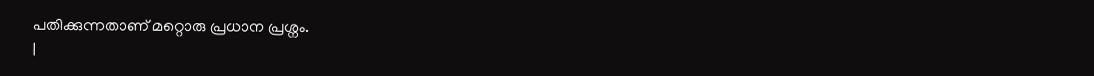പതിക്കുന്നതാണ് മറ്റൊരു പ്രധാന പ്രശ്നം.
|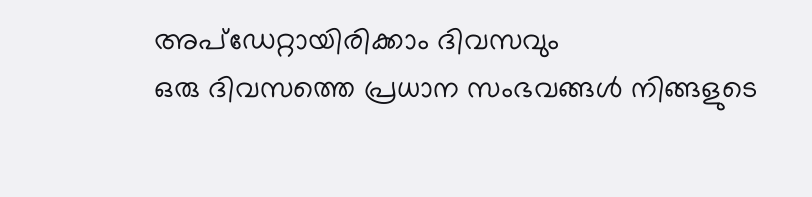അപ്ഡേറ്റായിരിക്കാം ദിവസവും
ഒരു ദിവസത്തെ പ്രധാന സംഭവങ്ങൾ നിങ്ങളുടെ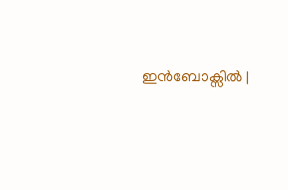ഇൻബോക്സിൽ |